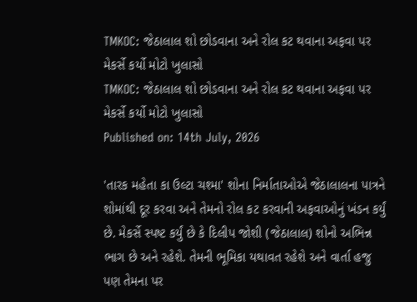TMKOC: જેઠાલાલ શો છોડવાના અને રોલ કટ થવાના અફવા પર મેકર્સે કર્યો મોટો ખુલાસો
TMKOC: જેઠાલાલ શો છોડવાના અને રોલ કટ થવાના અફવા પર મેકર્સે કર્યો મોટો ખુલાસો
Published on: 14th July, 2026

'તારક મહેતા કા ઉલ્ટા ચશ્મા' શોના નિર્માતાઓએ જેઠાલાલના પાત્રને શોમાંથી દૂર કરવા અને તેમનો રોલ કટ કરવાની અફવાઓનું ખંડન કર્યું છે. મેકર્સે સ્પષ્ટ કર્યું છે કે દિલીપ જોશી (જેઠાલાલ) શોનો અભિન્ન ભાગ છે અને રહેશે. તેમની ભૂમિકા યથાવત રહેશે અને વાર્તા હજુ પણ તેમના પર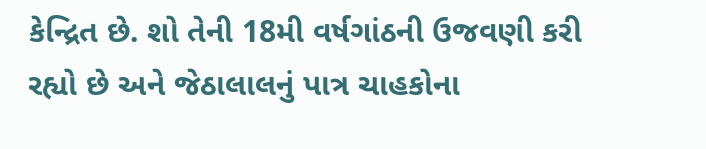કેન્દ્રિત છે. શો તેની 18મી વર્ષગાંઠની ઉજવણી કરી રહ્યો છે અને જેઠાલાલનું પાત્ર ચાહકોના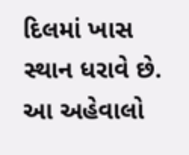દિલમાં ખાસ સ્થાન ધરાવે છે. આ અહેવાલો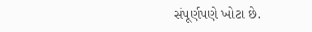સંપૂર્ણપણે ખોટા છે.